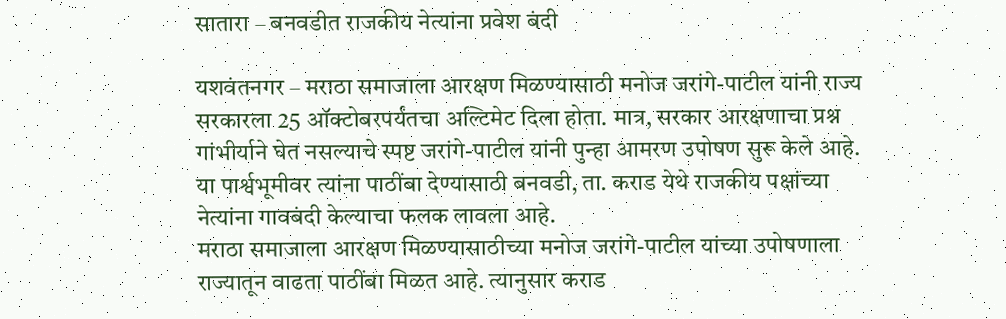सातारा – बनवडीत राजकीय नेत्यांना प्रवेश बंदी

यशवंतनगर – मराठा समाजाला आरक्षण मिळण्यासाठी मनोज जरांगे-पाटील यांनी राज्य सरकारला 25 ऑक्टोबरपर्यंतचा अल्टिमेट दिला होता. मात्र, सरकार आरक्षणाचा प्रश्न गांभीर्याने घेत नसल्याचे स्पष्ट जरांगे-पाटील यांनी पुन्हा आमरण उपोषण सुरू केले आहे. या पार्श्वभूमीवर त्यांना पाठींबा देण्यासाठी बनवडी, ता. कराड येथे राजकीय पक्षांच्या नेत्यांना गावबंदी केल्याचा फलक लावला आहे.
मराठा समाजाला आरक्षण मिळण्यासाठीच्या मनोज जरांगे-पाटील यांच्या उपोषणाला राज्यातून वाढता पाठींबा मिळत आहे. त्यानुसार कराड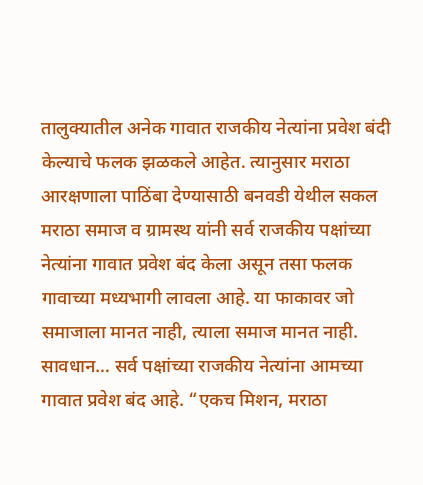तालुक्यातील अनेक गावात राजकीय नेत्यांना प्रवेश बंदी केल्याचे फलक झळकले आहेत. त्यानुसार मराठा आरक्षणाला पाठिंबा देण्यासाठी बनवडी येथील सकल मराठा समाज व ग्रामस्थ यांनी सर्व राजकीय पक्षांच्या नेत्यांना गावात प्रवेश बंद केला असून तसा फलक गावाच्या मध्यभागी लावला आहे. या फाकावर जो समाजाला मानत नाही, त्याला समाज मानत नाही.
सावधान… सर्व पक्षांच्या राजकीय नेत्यांना आमच्या गावात प्रवेश बंद आहे. “एकच मिशन, मराठा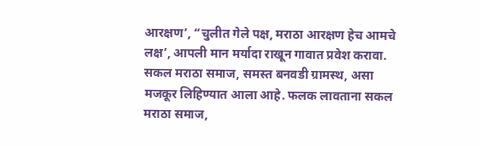आरक्षण’, “चुलीत गेले पक्ष, मराठा आरक्षण हेच आमचे लक्ष’, आपली मान मर्यादा राखून गावात प्रवेश करावा. सकल मराठा समाज, समस्त बनवडी ग्रामस्थ, असा मजकूर लिहिण्यात आला आहे. फलक लावताना सकल मराठा समाज,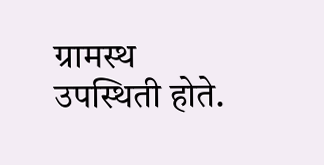ग्रामस्थ उपस्थिती होते.